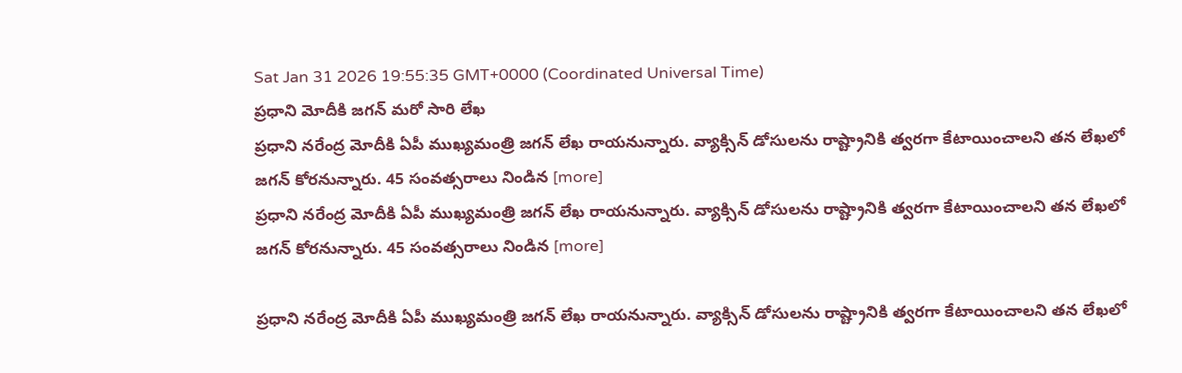Sat Jan 31 2026 19:55:35 GMT+0000 (Coordinated Universal Time)
ప్రధాని మోదీకి జగన్ మరో సారి లేఖ
ప్రధాని నరేంద్ర మోదీకి ఏపీ ముఖ్యమంత్రి జగన్ లేఖ రాయనున్నారు. వ్యాక్సిన్ డోసులను రాష్ట్రానికి త్వరగా కేటాయించాలని తన లేఖలో జగన్ కోరనున్నారు. 45 సంవత్సరాలు నిండిన [more]
ప్రధాని నరేంద్ర మోదీకి ఏపీ ముఖ్యమంత్రి జగన్ లేఖ రాయనున్నారు. వ్యాక్సిన్ డోసులను రాష్ట్రానికి త్వరగా కేటాయించాలని తన లేఖలో జగన్ కోరనున్నారు. 45 సంవత్సరాలు నిండిన [more]

ప్రధాని నరేంద్ర మోదీకి ఏపీ ముఖ్యమంత్రి జగన్ లేఖ రాయనున్నారు. వ్యాక్సిన్ డోసులను రాష్ట్రానికి త్వరగా కేటాయించాలని తన లేఖలో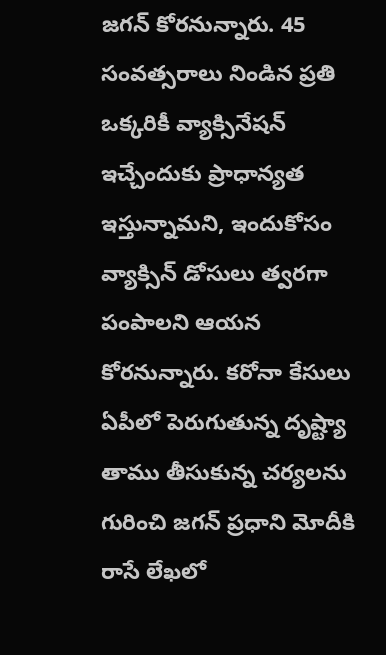జగన్ కోరనున్నారు. 45 సంవత్సరాలు నిండిన ప్రతి ఒక్కరికీ వ్యాక్సినేషన్ ఇచ్చేందుకు ప్రాధాన్యత ఇస్తున్నామని, ఇందుకోసం వ్యాక్సిన్ డోసులు త్వరగా పంపాలని ఆయన కోరనున్నారు. కరోనా కేసులు ఏపీలో పెరుగుతున్న దృష్ట్యా తాము తీసుకున్న చర్యలను గురించి జగన్ ప్రధాని మోదీకి రాసే లేఖలో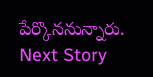పేర్కొననున్నారు.
Next Story